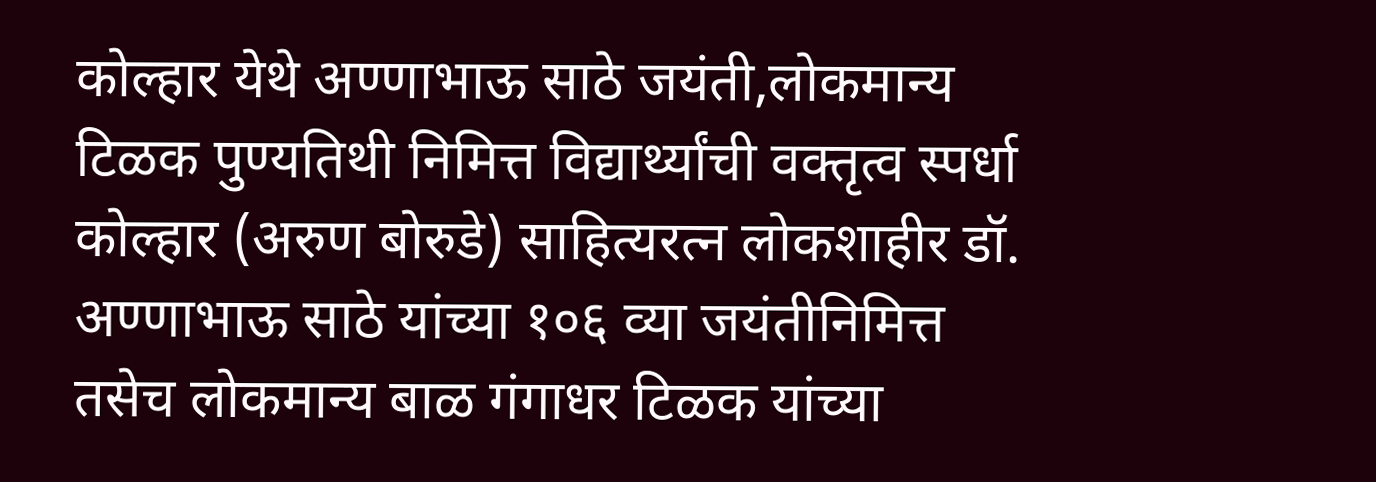कोल्हार येथे अण्णाभाऊ साठे जयंती,लोकमान्य टिळक पुण्यतिथी निमित्त विद्यार्थ्यांची वक्तृत्व स्पर्धा
कोल्हार (अरुण बोरुडे) साहित्यरत्न लोकशाहीर डॉ. अण्णाभाऊ साठे यांच्या १०६ व्या जयंतीनिमित्त तसेच लोकमान्य बाळ गंगाधर टिळक यांच्या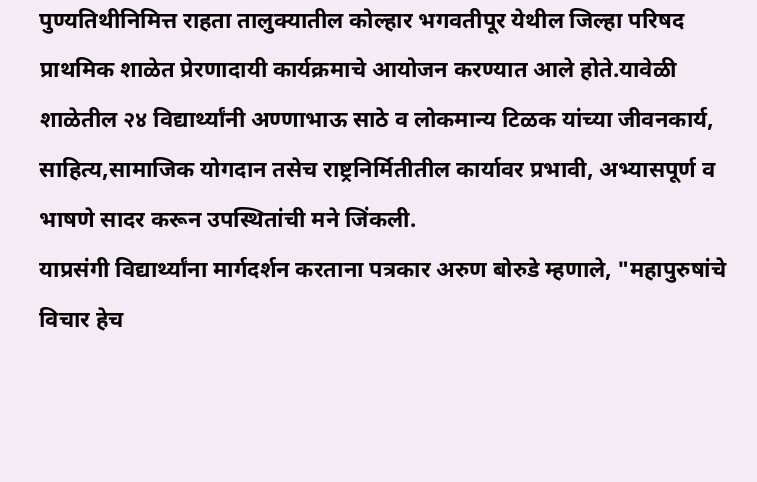पुण्यतिथीनिमित्त राहता तालुक्यातील कोल्हार भगवतीपूर येथील जिल्हा परिषद प्राथमिक शाळेत प्रेरणादायी कार्यक्रमाचे आयोजन करण्यात आले होते.यावेळी शाळेतील २४ विद्यार्थ्यांनी अण्णाभाऊ साठे व लोकमान्य टिळक यांच्या जीवनकार्य, साहित्य,सामाजिक योगदान तसेच राष्ट्रनिर्मितीतील कार्यावर प्रभावी, अभ्यासपूर्ण व भाषणे सादर करून उपस्थितांची मने जिंकली.
याप्रसंगी विद्यार्थ्यांना मार्गदर्शन करताना पत्रकार अरुण बोरुडे म्हणाले, "महापुरुषांचे विचार हेच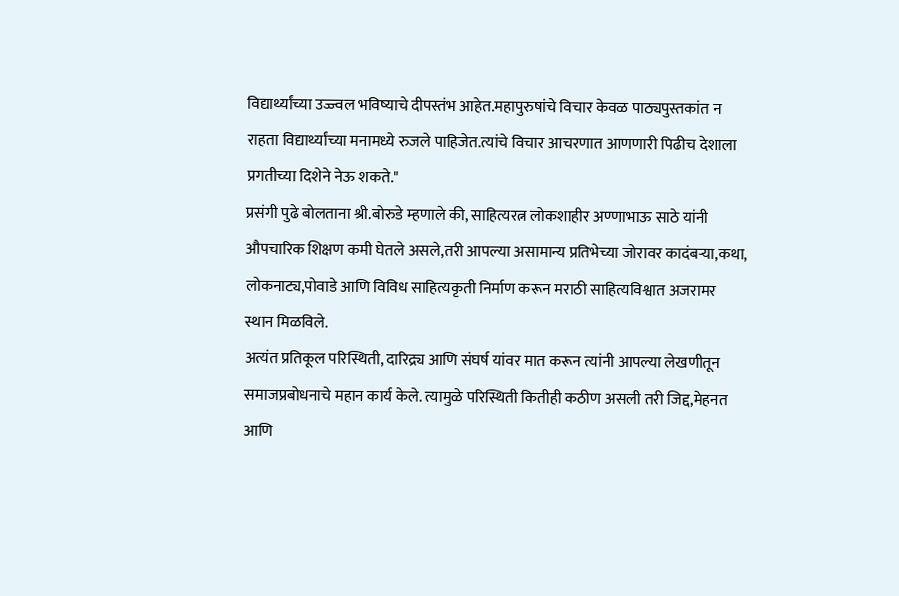विद्यार्थ्यांच्या उज्ज्वल भविष्याचे दीपस्तंभ आहेत.महापुरुषांचे विचार केवळ पाठ्यपुस्तकांत न राहता विद्यार्थ्यांच्या मनामध्ये रुजले पाहिजेत.त्यांचे विचार आचरणात आणणारी पिढीच देशाला प्रगतीच्या दिशेने नेऊ शकते."
प्रसंगी पुढे बोलताना श्री.बोरुडे म्हणाले की, साहित्यरत्न लोकशाहीर अण्णाभाऊ साठे यांनी औपचारिक शिक्षण कमी घेतले असले,तरी आपल्या असामान्य प्रतिभेच्या जोरावर कादंबऱ्या,कथा, लोकनाट्य,पोवाडे आणि विविध साहित्यकृती निर्माण करून मराठी साहित्यविश्वात अजरामर स्थान मिळविले.
अत्यंत प्रतिकूल परिस्थिती, दारिद्र्य आणि संघर्ष यांवर मात करून त्यांनी आपल्या लेखणीतून समाजप्रबोधनाचे महान कार्य केले. त्यामुळे परिस्थिती कितीही कठीण असली तरी जिद्द,मेहनत आणि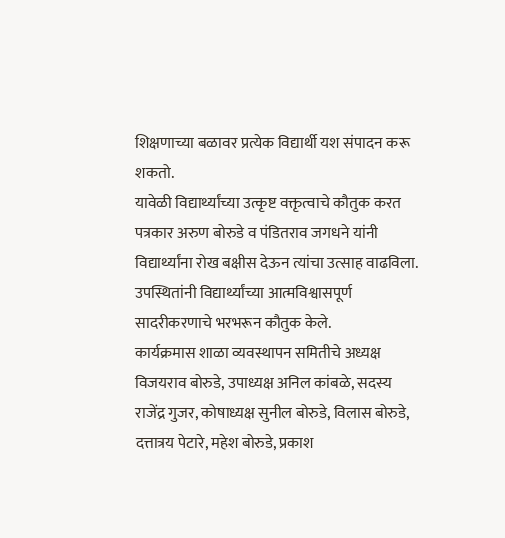शिक्षणाच्या बळावर प्रत्येक विद्यार्थी यश संपादन करू शकतो.
यावेळी विद्यार्थ्यांच्या उत्कृष्ट वक्तृत्वाचे कौतुक करत पत्रकार अरुण बोरुडे व पंडितराव जगधने यांनी विद्यार्थ्यांना रोख बक्षीस देऊन त्यांचा उत्साह वाढविला. उपस्थितांनी विद्यार्थ्यांच्या आत्मविश्वासपूर्ण सादरीकरणाचे भरभरून कौतुक केले.
कार्यक्रमास शाळा व्यवस्थापन समितीचे अध्यक्ष विजयराव बोरुडे, उपाध्यक्ष अनिल कांबळे, सदस्य राजेंद्र गुजर, कोषाध्यक्ष सुनील बोरुडे, विलास बोरुडे, दत्तात्रय पेटारे, महेश बोरुडे, प्रकाश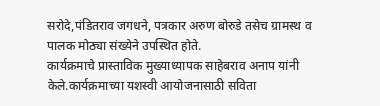सरोदे,पंडितराव जगधने, पत्रकार अरुण बोरुडे तसेच ग्रामस्थ व पालक मोठ्या संख्येने उपस्थित होते.
कार्यक्रमाचे प्रास्ताविक मुख्याध्यापक साहेबराव अनाप यांनी केले.कार्यक्रमाच्या यशस्वी आयोजनासाठी सविता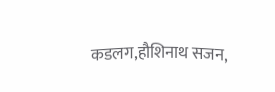कडलग,हौशिनाथ सजन,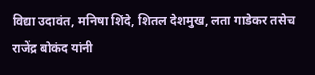विद्या उदावंत, मनिषा शिंदे, शितल देशमुख, लता गाडेकर तसेच राजेंद्र बोकंद यांनी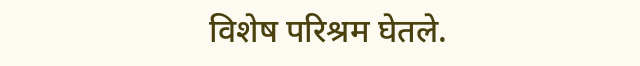विशेष परिश्रम घेतले.